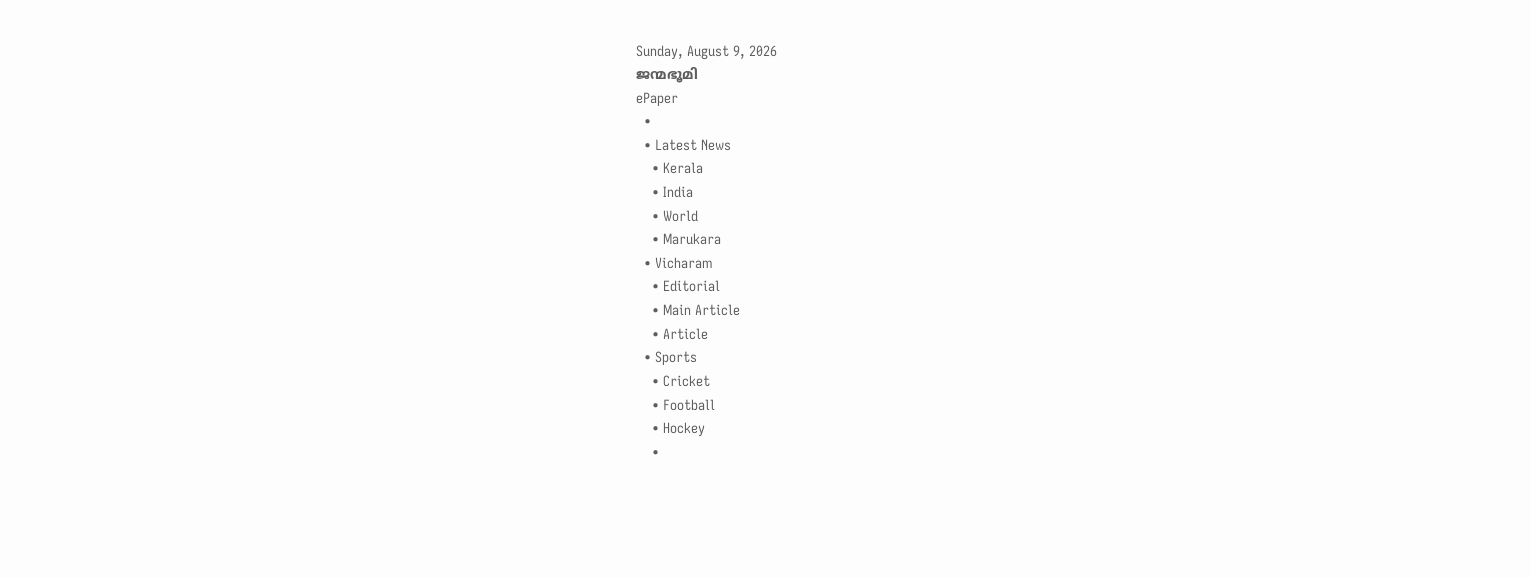Sunday, August 9, 2026
ജന്മഭൂമി
ePaper
  •
  • Latest News
    • Kerala
    • India
    • World
    • Marukara
  • Vicharam
    • Editorial
    • Main Article
    • Article
  • Sports
    • Cricket
    • Football
    • Hockey
    •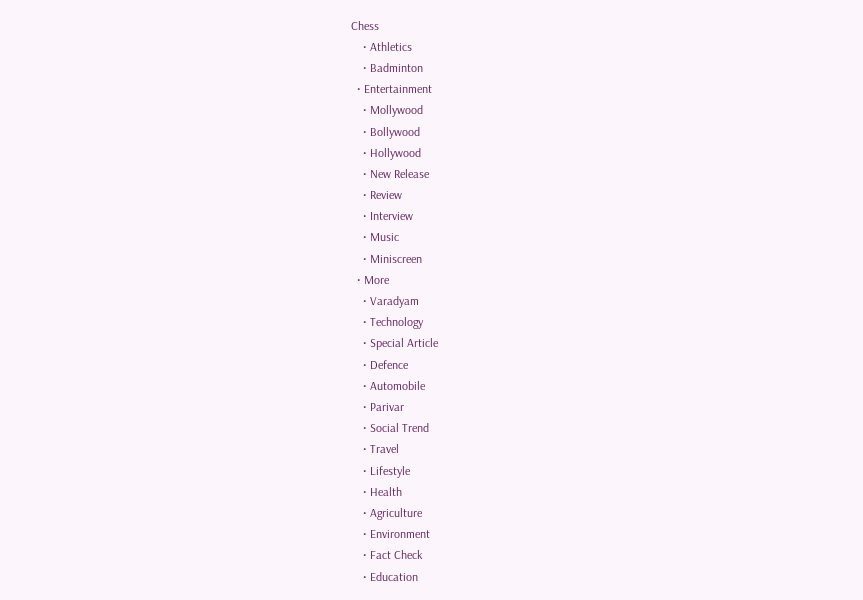Chess
    • Athletics
    • Badminton
  • Entertainment
    • Mollywood
    • Bollywood
    • Hollywood
    • New Release
    • Review
    • Interview
    • Music
    • Miniscreen
  • More
    • Varadyam
    • Technology
    • Special Article
    • Defence
    • Automobile
    • Parivar
    • Social Trend
    • Travel
    • Lifestyle
    • Health
    • Agriculture
    • Environment
    • Fact Check
    • Education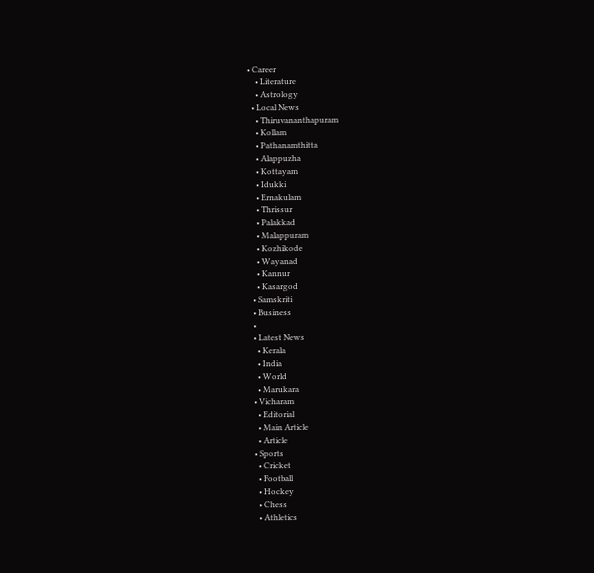• Career
    • Literature
    • Astrology
  • Local News
    • Thiruvananthapuram
    • Kollam
    • Pathanamthitta
    • Alappuzha
    • Kottayam
    • Idukki
    • Ernakulam
    • Thrissur
    • Palakkad
    • Malappuram
    • Kozhikode
    • Wayanad
    • Kannur
    • Kasargod
  • Samskriti
  • Business
  •
  • Latest News
    • Kerala
    • India
    • World
    • Marukara
  • Vicharam
    • Editorial
    • Main Article
    • Article
  • Sports
    • Cricket
    • Football
    • Hockey
    • Chess
    • Athletics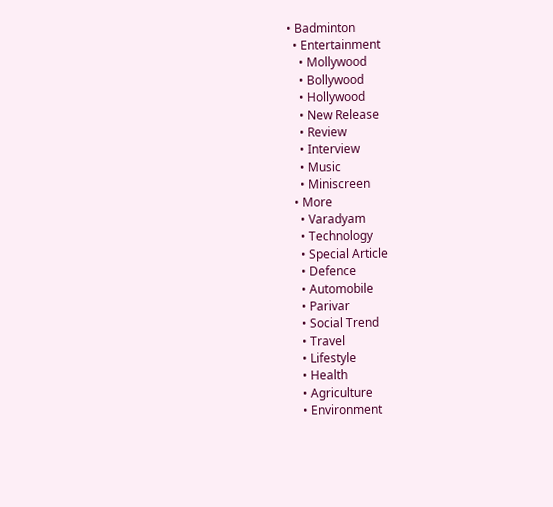• Badminton
  • Entertainment
    • Mollywood
    • Bollywood
    • Hollywood
    • New Release
    • Review
    • Interview
    • Music
    • Miniscreen
  • More
    • Varadyam
    • Technology
    • Special Article
    • Defence
    • Automobile
    • Parivar
    • Social Trend
    • Travel
    • Lifestyle
    • Health
    • Agriculture
    • Environment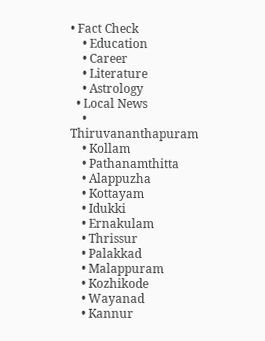• Fact Check
    • Education
    • Career
    • Literature
    • Astrology
  • Local News
    • Thiruvananthapuram
    • Kollam
    • Pathanamthitta
    • Alappuzha
    • Kottayam
    • Idukki
    • Ernakulam
    • Thrissur
    • Palakkad
    • Malappuram
    • Kozhikode
    • Wayanad
    • Kannur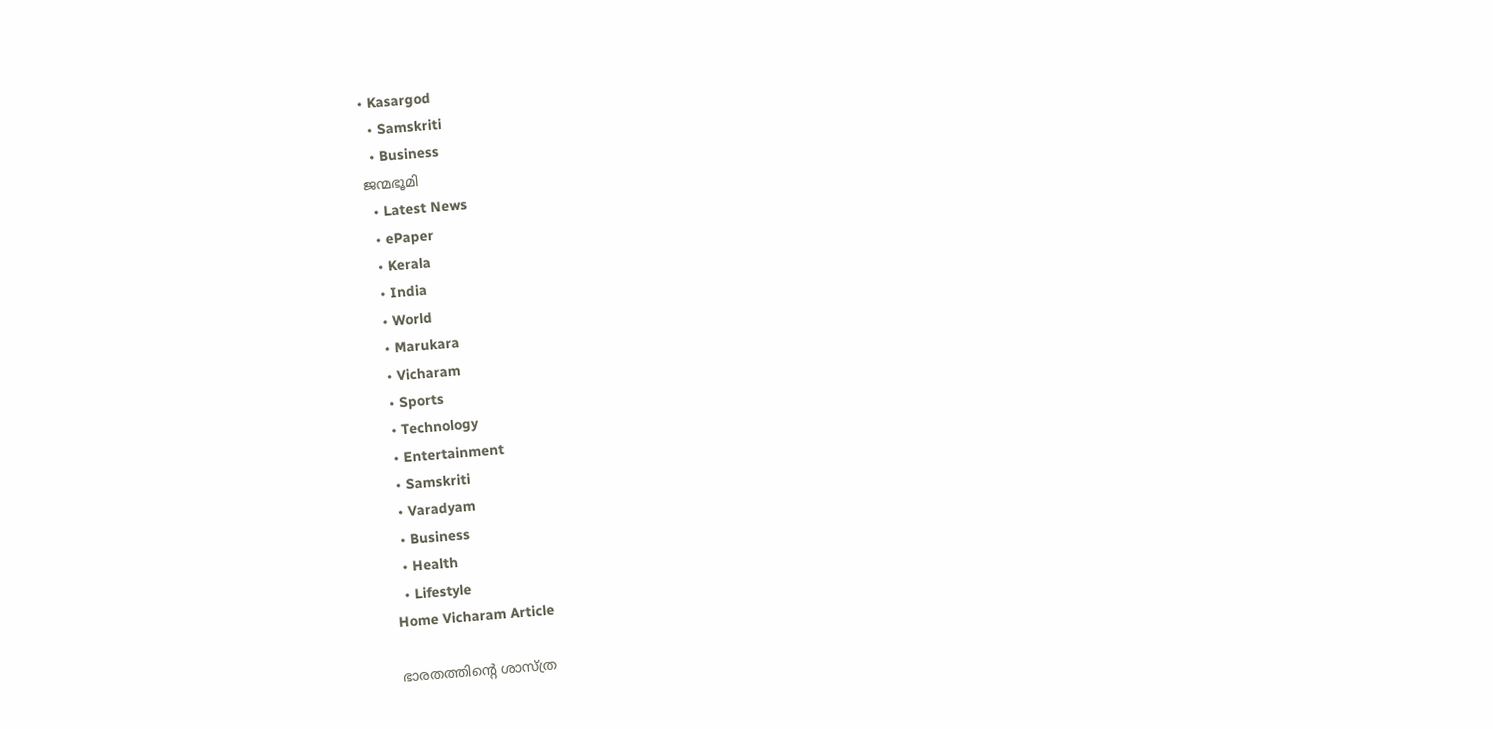• Kasargod
  • Samskriti
  • Business
ജന്മഭൂമി
  • Latest News
  • ePaper
  • Kerala
  • India
  • World
  • Marukara
  • Vicharam
  • Sports
  • Technology
  • Entertainment
  • Samskriti
  • Varadyam
  • Business
  • Health
  • Lifestyle
Home Vicharam Article

ഭാരതത്തിന്റെ ശാസ്ത്ര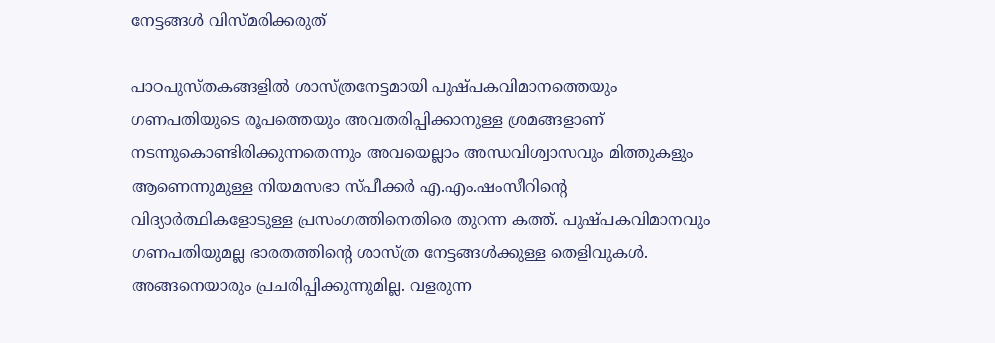നേട്ടങ്ങള്‍ വിസ്മരിക്കരുത്

പാഠപുസ്തകങ്ങളില്‍ ശാസ്ത്രനേട്ടമായി പുഷ്പകവിമാനത്തെയും ഗണപതിയുടെ രൂപത്തെയും അവതരിപ്പിക്കാനുള്ള ശ്രമങ്ങളാണ് നടന്നുകൊണ്ടിരിക്കുന്നതെന്നും അവയെല്ലാം അന്ധവിശ്വാസവും മിത്തുകളും ആണെന്നുമുള്ള നിയമസഭാ സ്പീക്കര്‍ എ.എം.ഷംസീറിന്റെ വിദ്യാര്‍ത്ഥികളോടുള്ള പ്രസംഗത്തിനെതിരെ തുറന്ന കത്ത്. പുഷ്പകവിമാനവും ഗണപതിയുമല്ല ഭാരതത്തിന്റെ ശാസ്ത്ര നേട്ടങ്ങള്‍ക്കുള്ള തെളിവുകള്‍. അങ്ങനെയാരും പ്രചരിപ്പിക്കുന്നുമില്ല. വളരുന്ന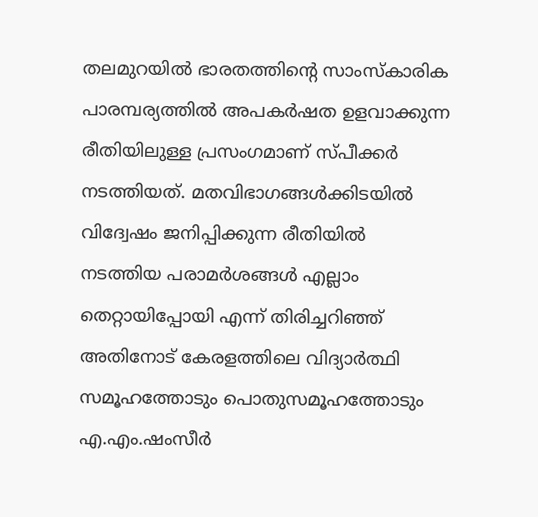തലമുറയില്‍ ഭാരതത്തിന്റെ സാംസ്‌കാരിക പാരമ്പര്യത്തില്‍ അപകര്‍ഷത ഉളവാക്കുന്ന രീതിയിലുള്ള പ്രസംഗമാണ് സ്പീക്കര്‍ നടത്തിയത്. മതവിഭാഗങ്ങള്‍ക്കിടയില്‍ വിദ്വേഷം ജനിപ്പിക്കുന്ന രീതിയില്‍ നടത്തിയ പരാമര്‍ശങ്ങള്‍ എല്ലാം തെറ്റായിപ്പോയി എന്ന് തിരിച്ചറിഞ്ഞ് അതിനോട് കേരളത്തിലെ വിദ്യാര്‍ത്ഥി സമൂഹത്തോടും പൊതുസമൂഹത്തോടും എ.എം.ഷംസീര്‍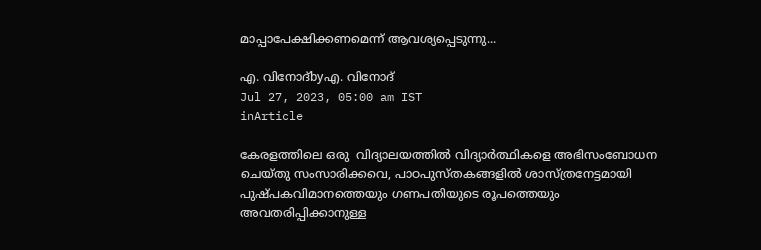മാപ്പാപേക്ഷിക്കണമെന്ന് ആവശ്യപ്പെടുന്നു...

എ. വിനോദ്byഎ. വിനോദ്
Jul 27, 2023, 05:00 am IST
inArticle

കേരളത്തിലെ ഒരു  വിദ്യാലയത്തില്‍ വിദ്യാര്‍ത്ഥികളെ അഭിസംബോധന ചെയ്തു സംസാരിക്കവെ, പാഠപുസ്തകങ്ങളില്‍ ശാസ്ത്രനേട്ടമായി പുഷ്പകവിമാനത്തെയും ഗണപതിയുടെ രൂപത്തെയും അവതരിപ്പിക്കാനുള്ള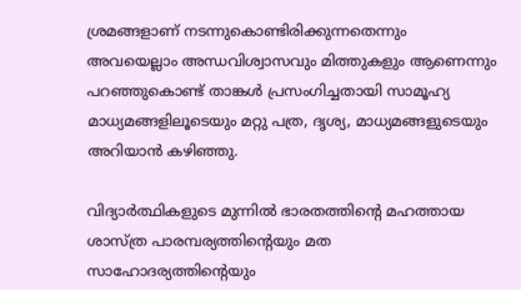ശ്രമങ്ങളാണ് നടന്നുകൊണ്ടിരിക്കുന്നതെന്നും അവയെല്ലാം അന്ധവിശ്വാസവും മിത്തുകളും ആണെന്നും പറഞ്ഞുകൊണ്ട് താങ്കള്‍ പ്രസംഗിച്ചതായി സാമൂഹ്യ മാധ്യമങ്ങളിലൂടെയും മറ്റു പത്ര, ദൃശ്യ, മാധ്യമങ്ങളുടെയും അറിയാന്‍ കഴിഞ്ഞു.

വിദ്യാര്‍ത്ഥികളുടെ മുന്നില്‍ ഭാരതത്തിന്റെ മഹത്തായ ശാസ്ത്ര പാരമ്പര്യത്തിന്റെയും മത സാഹോദര്യത്തിന്റെയും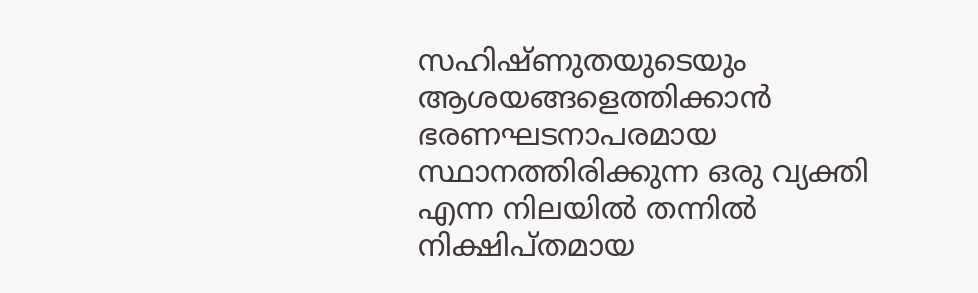സഹിഷ്ണുതയുടെയും ആശയങ്ങളെത്തിക്കാന്‍ ഭരണഘടനാപരമായ സ്ഥാനത്തിരിക്കുന്ന ഒരു വ്യക്തി എന്ന നിലയില്‍ തന്നില്‍ നിക്ഷിപ്തമായ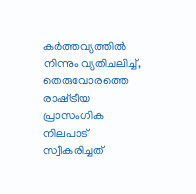കര്‍ത്തവ്യത്തില്‍ നിന്നും വ്യതിചലിച്ച്, തെരുവോരത്തെ രാഷ്‌ട്രീയ പ്രാസംഗിക നിലപാട് സ്വീകരിച്ചത്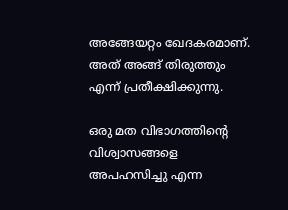അങ്ങേയറ്റം ഖേദകരമാണ്. അത് അങ്ങ് തിരുത്തും എന്ന് പ്രതീക്ഷിക്കുന്നു.

ഒരു മത വിഭാഗത്തിന്റെ വിശ്വാസങ്ങളെ അപഹസിച്ചു എന്ന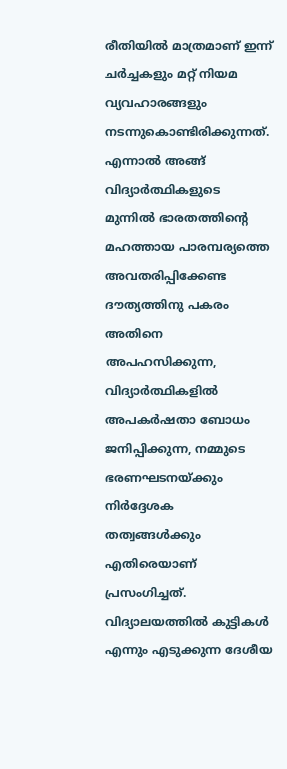രീതിയില്‍ മാത്രമാണ് ഇന്ന് ചര്‍ച്ചകളും മറ്റ് നിയമ വ്യവഹാരങ്ങളും നടന്നുകൊണ്ടിരിക്കുന്നത്. എന്നാല്‍ അങ്ങ് വിദ്യാര്‍ത്ഥികളുടെ മുന്നില്‍ ഭാരതത്തിന്റെ മഹത്തായ പാരമ്പര്യത്തെ അവതരിപ്പിക്കേണ്ട ദൗത്യത്തിനു പകരം അതിനെ അപഹസിക്കുന്ന, വിദ്യാര്‍ത്ഥികളില്‍ അപകര്‍ഷതാ ബോധം ജനിപ്പിക്കുന്ന, നമ്മുടെ ഭരണഘടനയ്‌ക്കും നിര്‍ദ്ദേശക തത്വങ്ങള്‍ക്കും എതിരെയാണ് പ്രസംഗിച്ചത്. വിദ്യാലയത്തില്‍ കുട്ടികള്‍ എന്നും എടുക്കുന്ന ദേശീയ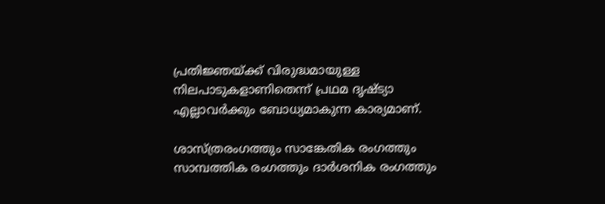പ്രതിജ്ഞയ്‌ക്ക് വിരുദ്ധമായുള്ള നിലപാടുകളാണിതെന്ന് പ്രഥമ ദൃഷ്ട്യാ എല്ലാവര്‍ക്കും ബോധ്യമാകുന്ന കാര്യമാണ്.

ശാസ്ത്രരംഗത്തും സാങ്കേതിക രംഗത്തും സാമ്പത്തിക രംഗത്തും ദാര്‍ശനിക രംഗത്തും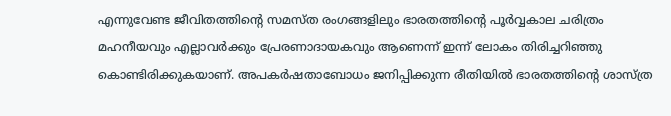എന്നുവേണ്ട ജീവിതത്തിന്റെ സമസ്ത രംഗങ്ങളിലും ഭാരതത്തിന്റെ പൂര്‍വ്വകാല ചരിത്രം മഹനീയവും എല്ലാവര്‍ക്കും പ്രേരണാദായകവും ആണെന്ന് ഇന്ന് ലോകം തിരിച്ചറിഞ്ഞു കൊണ്ടിരിക്കുകയാണ്. അപകര്‍ഷതാബോധം ജനിപ്പിക്കുന്ന രീതിയില്‍ ഭാരതത്തിന്റെ ശാസ്ത്ര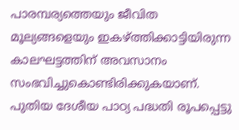പാരമ്പര്യത്തെയും ജീവിത മൂല്യങ്ങളെയും ഇകഴ്‌ത്തിക്കാട്ടിയിരുന്ന കാലഘട്ടത്തിന് അവസാനം സംഭവിച്ചുകൊണ്ടിരിക്കുകയാണ്. പുതിയ ദേശീയ പാഠ്യ പദ്ധതി രൂപപ്പെട്ടു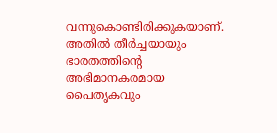വന്നുകൊണ്ടിരിക്കുകയാണ്. അതില്‍ തീര്‍ച്ചയായും ഭാരതത്തിന്റെ അഭിമാനകരമായ പൈതൃകവും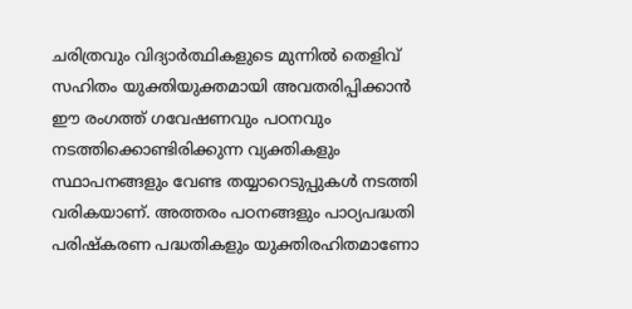ചരിത്രവും വിദ്യാര്‍ത്ഥികളുടെ മുന്നില്‍ തെളിവ് സഹിതം യുക്തിയുക്തമായി അവതരിപ്പിക്കാന്‍ ഈ രംഗത്ത് ഗവേഷണവും പഠനവും നടത്തിക്കൊണ്ടിരിക്കുന്ന വ്യക്തികളും സ്ഥാപനങ്ങളും വേണ്ട തയ്യാറെടുപ്പുകള്‍ നടത്തി വരികയാണ്. അത്തരം പഠനങ്ങളും പാഠ്യപദ്ധതി പരിഷ്‌കരണ പദ്ധതികളും യുക്തിരഹിതമാണോ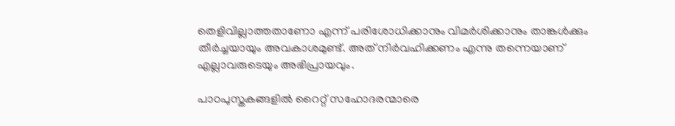തെളിവില്ലാത്തതാണോ എന്ന് പരിശോധിക്കാനും വിമര്‍ശിക്കാനും താങ്കള്‍ക്കും തീര്‍ച്ചയായും അവകാശമുണ്ട്. അത് നിര്‍വഹിക്കണം എന്നു തന്നെയാണ് എല്ലാവരുടെയും അഭിപ്രായവും.

പാഠപുസ്തകങ്ങളില്‍ റൈറ്റ് സഹോദരന്മാരെ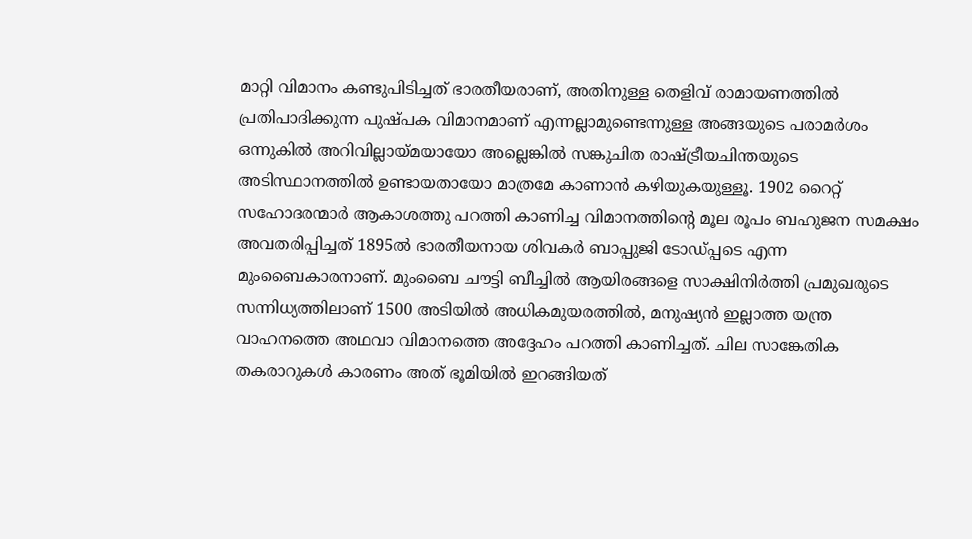മാറ്റി വിമാനം കണ്ടുപിടിച്ചത് ഭാരതീയരാണ്, അതിനുള്ള തെളിവ് രാമായണത്തില്‍ പ്രതിപാദിക്കുന്ന പുഷ്പക വിമാനമാണ് എന്നല്ലാമുണ്ടെന്നുള്ള അങ്ങയുടെ പരാമര്‍ശം ഒന്നുകില്‍ അറിവില്ലായ്‌മയായോ അല്ലെങ്കില്‍ സങ്കുചിത രാഷ്‌ട്രീയചിന്തയുടെ അടിസ്ഥാനത്തില്‍ ഉണ്ടായതായോ മാത്രമേ കാണാന്‍ കഴിയുകയുള്ളൂ. 1902 റൈറ്റ് സഹോദരന്മാര്‍ ആകാശത്തു പറത്തി കാണിച്ച വിമാനത്തിന്റെ മൂല രൂപം ബഹുജന സമക്ഷം അവതരിപ്പിച്ചത് 1895ല്‍ ഭാരതീയനായ ശിവകര്‍ ബാപ്പുജി ടോഡ്പ്പടെ എന്ന മുംബൈകാരനാണ്. മുംബൈ ചൗട്ടി ബീച്ചില്‍ ആയിരങ്ങളെ സാക്ഷിനിര്‍ത്തി പ്രമുഖരുടെ സന്നിധ്യത്തിലാണ് 1500 അടിയില്‍ അധികമുയരത്തില്‍, മനുഷ്യന്‍ ഇല്ലാത്ത യന്ത്ര വാഹനത്തെ അഥവാ വിമാനത്തെ അദ്ദേഹം പറത്തി കാണിച്ചത്. ചില സാങ്കേതിക തകരാറുകള്‍ കാരണം അത് ഭൂമിയില്‍ ഇറങ്ങിയത്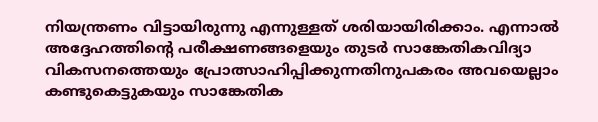നിയന്ത്രണം വിട്ടായിരുന്നു എന്നുള്ളത് ശരിയായിരിക്കാം. എന്നാല്‍ അദ്ദേഹത്തിന്റെ പരീക്ഷണങ്ങളെയും തുടര്‍ സാങ്കേതികവിദ്യാ വികസനത്തെയും പ്രോത്സാഹിപ്പിക്കുന്നതിനുപകരം അവയെല്ലാം കണ്ടുകെട്ടുകയും സാങ്കേതിക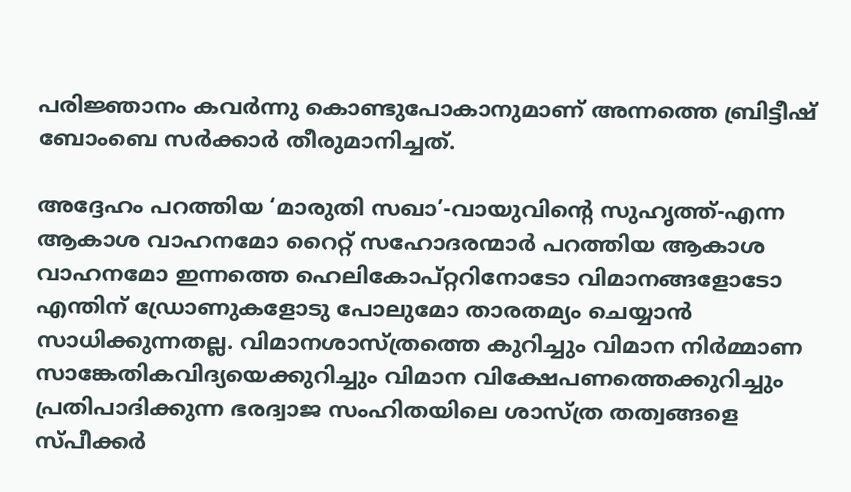പരിജ്ഞാനം കവര്‍ന്നു കൊണ്ടുപോകാനുമാണ് അന്നത്തെ ബ്രിട്ടീഷ് ബോംബെ സര്‍ക്കാര്‍ തീരുമാനിച്ചത്.

അദ്ദേഹം പറത്തിയ ‘മാരുതി സഖാ’-വായുവിന്റെ സുഹൃത്ത്-എന്ന ആകാശ വാഹനമോ റൈറ്റ് സഹോദരന്മാര്‍ പറത്തിയ ആകാശ വാഹനമോ ഇന്നത്തെ ഹെലികോപ്റ്ററിനോടോ വിമാനങ്ങളോടോ എന്തിന് ഡ്രോണുകളോടു പോലുമോ താരതമ്യം ചെയ്യാന്‍ സാധിക്കുന്നതല്ല. വിമാനശാസ്ത്രത്തെ കുറിച്ചും വിമാന നിര്‍മ്മാണ സാങ്കേതികവിദ്യയെക്കുറിച്ചും വിമാന വിക്ഷേപണത്തെക്കുറിച്ചും പ്രതിപാദിക്കുന്ന ഭരദ്വാജ സംഹിതയിലെ ശാസ്ത്ര തത്വങ്ങളെ സ്പീക്കര്‍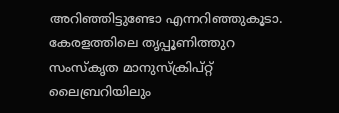അറിഞ്ഞിട്ടുണ്ടോ എന്നറിഞ്ഞുകൂടാ. കേരളത്തിലെ തൃപ്പൂണിത്തുറ സംസ്‌കൃത മാനുസ്‌ക്രിപ്റ്റ് ലൈബ്രറിയിലും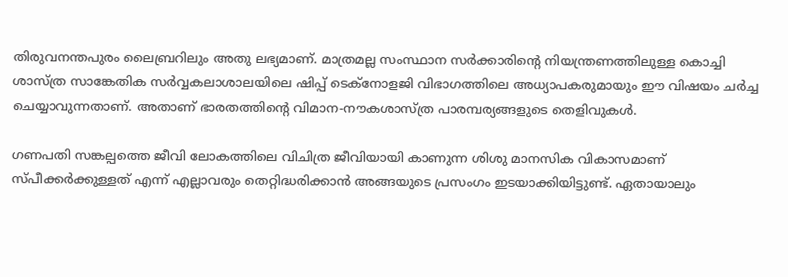തിരുവനന്തപുരം ലൈബ്രറിലും അതു ലഭ്യമാണ്. മാത്രമല്ല സംസ്ഥാന സര്‍ക്കാരിന്റെ നിയന്ത്രണത്തിലുള്ള കൊച്ചി ശാസ്ത്ര സാങ്കേതിക സര്‍വ്വകലാശാലയിലെ ഷിപ്പ് ടെക്‌നോളജി വിഭാഗത്തിലെ അധ്യാപകരുമായും ഈ വിഷയം ചര്‍ച്ച ചെയ്യാവുന്നതാണ്. അതാണ് ഭാരതത്തിന്റെ വിമാന-നൗകശാസ്ത്ര പാരമ്പര്യങ്ങളുടെ തെളിവുകള്‍.

ഗണപതി സങ്കല്പത്തെ ജീവി ലോകത്തിലെ വിചിത്ര ജീവിയായി കാണുന്ന ശിശു മാനസിക വികാസമാണ് സ്പീക്കര്‍ക്കുള്ളത് എന്ന് എല്ലാവരും തെറ്റിദ്ധരിക്കാന്‍ അങ്ങയുടെ പ്രസംഗം ഇടയാക്കിയിട്ടുണ്ട്. ഏതായാലും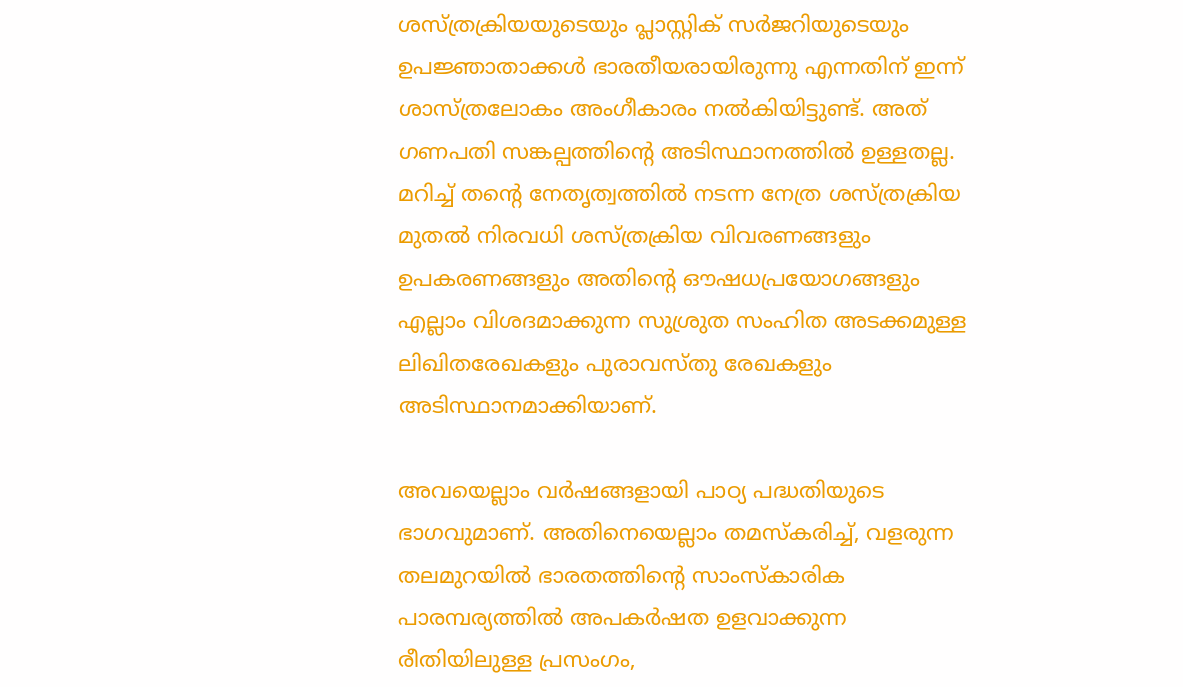ശസ്ത്രക്രിയയുടെയും പ്ലാസ്റ്റിക് സര്‍ജറിയുടെയും ഉപജ്ഞാതാക്കള്‍ ഭാരതീയരായിരുന്നു എന്നതിന് ഇന്ന് ശാസ്ത്രലോകം അംഗീകാരം നല്‍കിയിട്ടുണ്ട്. അത് ഗണപതി സങ്കല്പത്തിന്റെ അടിസ്ഥാനത്തില്‍ ഉള്ളതല്ല. മറിച്ച് തന്റെ നേതൃത്വത്തില്‍ നടന്ന നേത്ര ശസ്ത്രക്രിയ മുതല്‍ നിരവധി ശസ്ത്രക്രിയ വിവരണങ്ങളും ഉപകരണങ്ങളും അതിന്റെ ഔഷധപ്രയോഗങ്ങളും എല്ലാം വിശദമാക്കുന്ന സുശ്രുത സംഹിത അടക്കമുള്ള ലിഖിതരേഖകളും പുരാവസ്തു രേഖകളും അടിസ്ഥാനമാക്കിയാണ്.

അവയെല്ലാം വര്‍ഷങ്ങളായി പാഠ്യ പദ്ധതിയുടെ ഭാഗവുമാണ്. അതിനെയെല്ലാം തമസ്‌കരിച്ച്, വളരുന്ന തലമുറയില്‍ ഭാരതത്തിന്റെ സാംസ്‌കാരിക പാരമ്പര്യത്തില്‍ അപകര്‍ഷത ഉളവാക്കുന്ന രീതിയിലുള്ള പ്രസംഗം,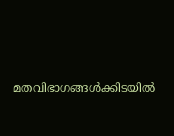മതവിഭാഗങ്ങള്‍ക്കിടയില്‍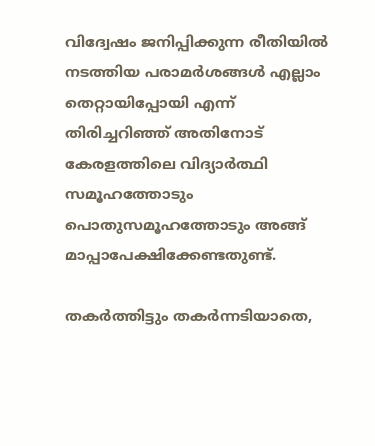വിദ്വേഷം ജനിപ്പിക്കുന്ന രീതിയില്‍ നടത്തിയ പരാമര്‍ശങ്ങള്‍ എല്ലാം തെറ്റായിപ്പോയി എന്ന് തിരിച്ചറിഞ്ഞ് അതിനോട് കേരളത്തിലെ വിദ്യാര്‍ത്ഥി സമൂഹത്തോടും പൊതുസമൂഹത്തോടും അങ്ങ് മാപ്പാപേക്ഷിക്കേണ്ടതുണ്ട്.

തകര്‍ത്തിട്ടും തകര്‍ന്നടിയാതെ,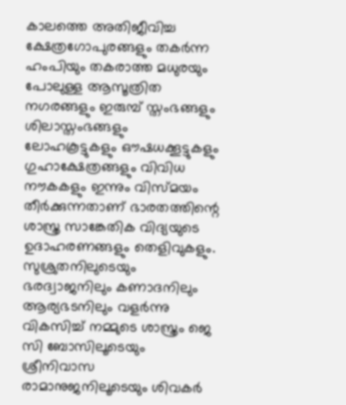കാലത്തെ അതിജീവിച്ച ക്ഷേത്രഗോപുരങ്ങളും തകര്‍ന്ന ഹംപിയും തകരാത്ത മധുരയും പോലുള്ള ആസൂത്രിത നഗരങ്ങളും ഇരുമ്പ് സ്തംഭങ്ങളും ശിലാസ്തംഭങ്ങളും ലോഹകൂട്ടുകളും ഔഷധക്കൂട്ടുകളും ഗുഹാക്ഷേത്രങ്ങളും വിവിധ നൗകകളും ഇന്നും വിസ്മയം തീര്‍ക്കുന്നതാണ് ഭാരതത്തിന്റെ ശാസ്ത്ര സാങ്കേതിക വിദ്യയുടെ ഉദാഹരണങ്ങളും തെളിവുകളും. സുശ്രുതനിലുടെയും ഭരദ്വാജനിലും കണാദനിലും ആര്യഭടനിലും വളര്‍ന്നു വികസിച്ച് നമ്മുടെ ശാസ്ത്രം ജെ സി ബോസിലൂടെയും ശ്രീനിവാസ രാമാനുജനിലൂടെയും ശിവകര്‍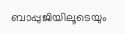ബാപ്പുജിയിലൂടെയും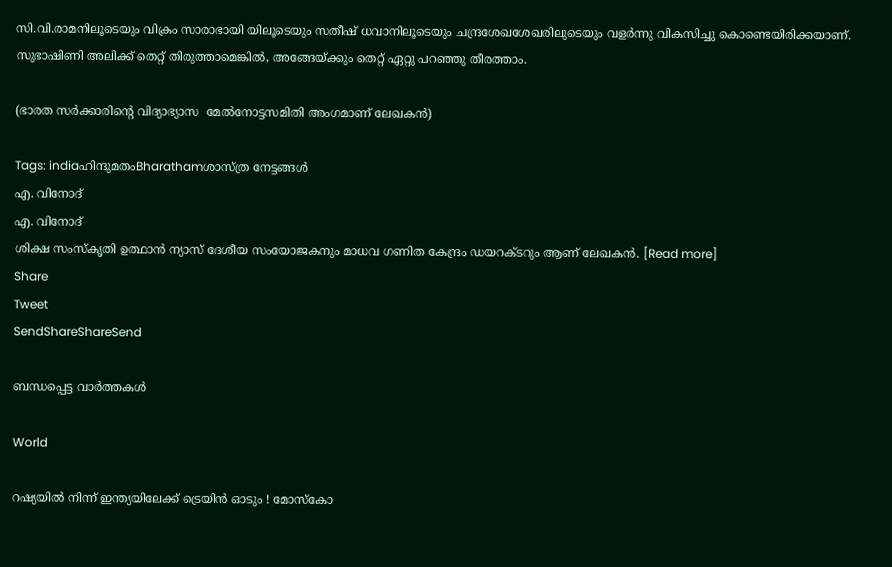സി.വി.രാമനിലൂടെയും വിക്രം സാരാഭായി യിലൂടെയും സതീഷ് ധവാനിലൂടെയും ചന്ദ്രശേഖശേഖരിലുടെയും വളര്‍ന്നു വികസിച്ചു കൊണ്ടെയിരിക്കയാണ്. സുഭാഷിണി അലിക്ക് തെറ്റ് തിരുത്താമെങ്കില്‍, അങ്ങേയ്‌ക്കും തെറ്റ് ഏറ്റു പറഞ്ഞു തീരത്താം.

(ഭാരത സര്‍ക്കാരിന്റെ വിദ്യാഭ്യാസ  മേല്‍നോട്ടസമിതി അംഗമാണ് ലേഖകന്‍)

Tags: indiaഹിന്ദുമതംBharathamശാസ്ത്ര നേട്ടങ്ങള്‍
എ. വിനോദ്
എ. വിനോദ്
ശിക്ഷ സംസ്‌കൃതി ഉത്ഥാന്‍ ന്യാസ് ദേശീയ സംയോജകനും മാധവ ഗണിത കേന്ദ്രം ഡയറക്ടറും ആണ് ലേഖകന്‍. [Read more]
Share
Tweet
SendShareShareSend

ബന്ധപ്പെട്ട വാര്‍ത്തകള്‍

World

റഷ്യയിൽ നിന്ന് ഇന്ത്യയിലേക്ക് ട്രെയിൻ ഓടും ! മോസ്കോ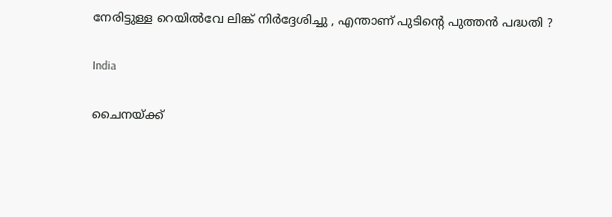നേരിട്ടുള്ള റെയിൽവേ ലിങ്ക് നിർദ്ദേശിച്ചു , എന്താണ് പുടിന്റെ പുത്തൻ പദ്ധതി ?

India

ചൈനയ്‌ക്ക്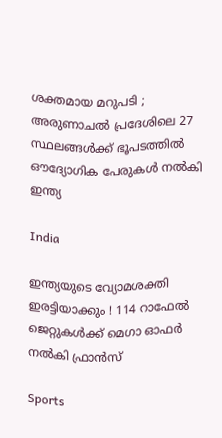ശക്തമായ മറുപടി ; അരുണാചൽ പ്രദേശിലെ 27 സ്ഥലങ്ങൾക്ക് ഭൂപടത്തിൽ ഔദ്യോഗിക പേരുകൾ നൽകി ഇന്ത്യ

India

ഇന്ത്യയുടെ വ്യോമശക്തി ഇരട്ടിയാക്കും ! 114 റാഫേൽ ജെറ്റുകൾക്ക് മെഗാ ഓഫർ നൽകി ഫ്രാൻസ്

Sports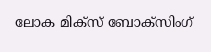ലോക മിക്സ് ബോക്സിംഗ്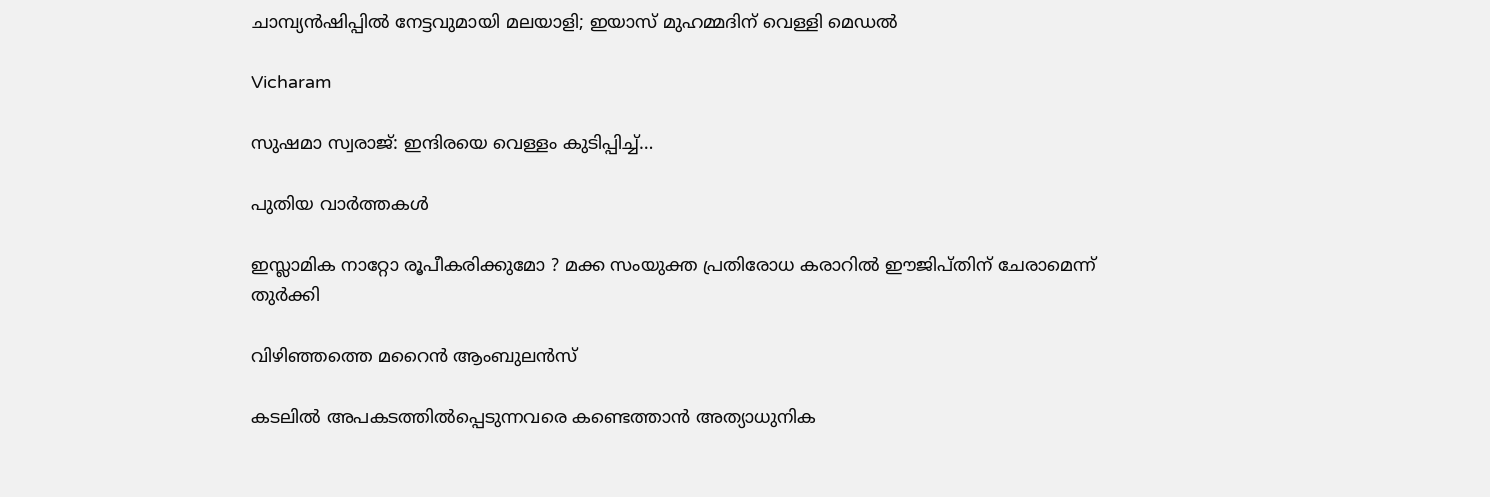ചാമ്പ്യൻഷിപ്പിൽ നേട്ടവുമായി മലയാളി; ഇയാസ് മുഹമ്മദിന് വെള്ളി മെഡൽ

Vicharam

സുഷമാ സ്വരാജ്: ഇന്ദിരയെ വെള്ളം കുടിപ്പിച്ച്…

പുതിയ വാര്‍ത്തകള്‍

ഇസ്ലാമിക നാറ്റോ രൂപീകരിക്കുമോ ? മക്ക സംയുക്ത പ്രതിരോധ കരാറിൽ ഈജിപ്തിന് ചേരാമെന്ന് തുർക്കി

വിഴിഞ്ഞത്തെ മറൈന്‍ ആംബുലന്‍സ്

കടലില്‍ അപകടത്തില്‍പ്പെടുന്നവരെ കണ്ടെത്താന്‍ അത്യാധുനിക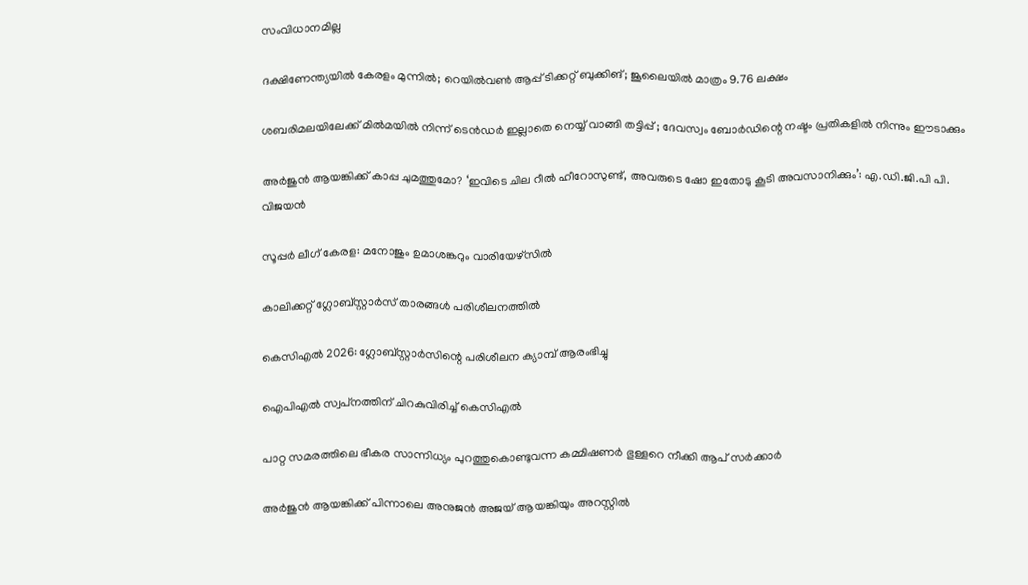സംവിധാനമില്ല

ദക്ഷിണേന്ത്യയില്‍ കേരളം മുന്നില്‍; റെയില്‍വണ്‍ ആപ്പ് ടിക്കറ്റ് ബുക്കിങ്; ജൂലൈയില്‍ മാത്രം 9.76 ലക്ഷം

ശബരിമലയിലേക്ക് മിൽമയിൽ നിന്ന് ടെൻഡർ ഇല്ലാതെ നെയ്യ് വാങ്ങി തട്ടിപ്പ് ; ദേവസ്വം ബോർഡിന്റെ നഷ്ടം പ്രതികളിൽ നിന്നും ഈടാക്കും

അര്‍ജുന്‍ ആയങ്കിക്ക് കാപ്പ ചുമത്തുമോ? ‘ഇവിടെ ചില റീൽ ഹീറോസുണ്ട്, അവരുടെ ഷോ ഇതോടു കൂടി അവസാനിക്കും’: എ.ഡി.ജി.പി പി. വിജയൻ

സൂപ്പര്‍ ലീഗ് കേരള: മനോജും ഉമാശങ്കറും വാരിയേഴ്സില്‍

കാലിക്കറ്റ് ഗ്ലോബ്‌സ്റ്റാര്‍സ് താരങ്ങള്‍ പരിശീലനത്തില്‍

കെസിഎല്‍ 2026: ഗ്ലോബ്സ്റ്റാര്‍സിന്റെ പരിശീലന ക്യാമ്പ് ആരംഭിച്ചു

ഐപിഎല്‍ സ്വപ്‌നത്തിന് ചിറകുവിരിച്ച് കെസിഎല്‍

പാറ്റ സമരത്തിലെ ഭീകര സാന്നിധ്യം പുറത്തുകൊണ്ടുവന്ന കമ്മിഷണര്‍ ഭുള്ളറെ നീക്കി ആപ് സര്‍ക്കാര്‍

അർജുൻ ആയങ്കിക്ക് പിന്നാലെ അനുജൻ അജയ് ആയങ്കിയും അറസ്റ്റിൽ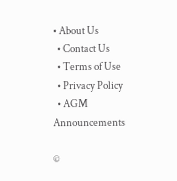• About Us
  • Contact Us
  • Terms of Use
  • Privacy Policy
  • AGM Announcements

©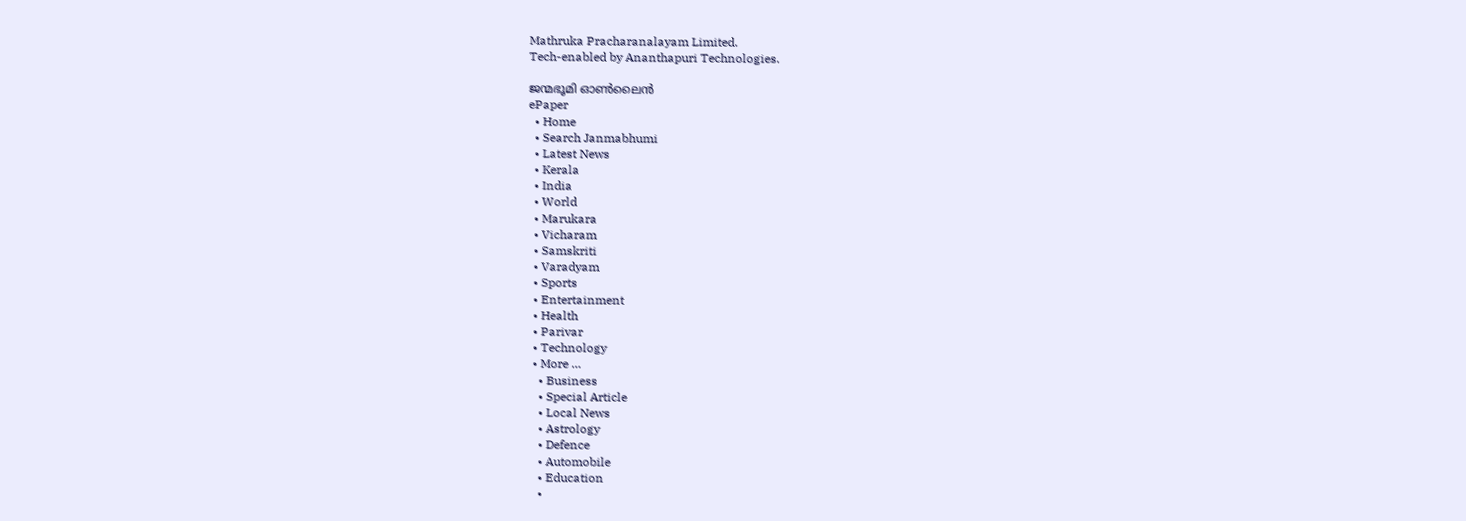Mathruka Pracharanalayam Limited.
Tech-enabled by Ananthapuri Technologies.

ജന്മഭൂമി ഓണ്‍ലൈന്‍
ePaper
  • Home
  • Search Janmabhumi
  • Latest News
  • Kerala
  • India
  • World
  • Marukara
  • Vicharam
  • Samskriti
  • Varadyam
  • Sports
  • Entertainment
  • Health
  • Parivar
  • Technology
  • More …
    • Business
    • Special Article
    • Local News
    • Astrology
    • Defence
    • Automobile
    • Education
    •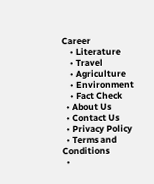Career
    • Literature
    • Travel
    • Agriculture
    • Environment
    • Fact Check
  • About Us
  • Contact Us
  • Privacy Policy
  • Terms and Conditions
  •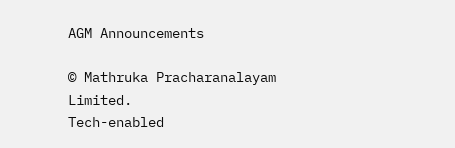AGM Announcements

© Mathruka Pracharanalayam Limited.
Tech-enabled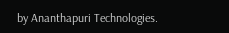by Ananthapuri Technologies.